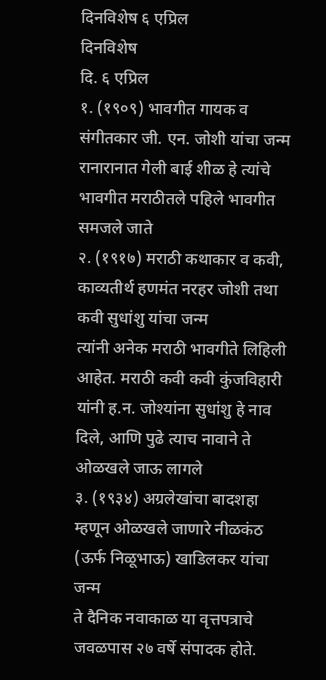दिनविशेष ६ एप्रिल
दिनविशेष
दि. ६ एप्रिल
१. (१९०९) भावगीत गायक व संगीतकार जी. एन. जोशी यांचा जन्म
रानारानात गेली बाई शीळ हे त्यांचे भावगीत मराठीतले पहिले भावगीत समजले जाते
२. (१९१७) मराठी कथाकार व कवी, काव्यतीर्थ हणमंत नरहर जोशी तथा कवी सुधांशु यांचा जन्म
त्यांनी अनेक मराठी भावगीते लिहिली आहेत. मराठी कवी कवी कुंजविहारी यांनी ह.न. जोश्यांना सुधांशु हे नाव दिले, आणि पुढे त्याच नावाने ते ओळखले जाऊ लागले
३. (१९३४) अग्रलेखांचा बादशहा म्हणून ओळखले जाणारे नीळकंठ (ऊर्फ निळूभाऊ) खाडिलकर यांचा जन्म
ते दैनिक नवाकाळ या वृत्तपत्राचे जवळपास २७ वर्षे संपादक होते.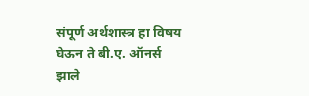संपूर्ण अर्थशास्त्र हा विषय घेऊन ते बी.ए. ऑनर्स झाले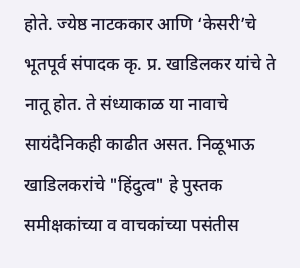होते. ज्येष्ठ नाटककार आणि ‘केसरी’चे भूतपूर्व संपादक कृ. प्र. खाडिलकर यांचे ते नातू होत. ते संध्याकाळ या नावाचे सायंदैनिकही काढीत असत. निळूभाऊ खाडिलकरांचे "हिंदुत्व" हे पुस्तक समीक्षकांच्या व वाचकांच्या पसंतीस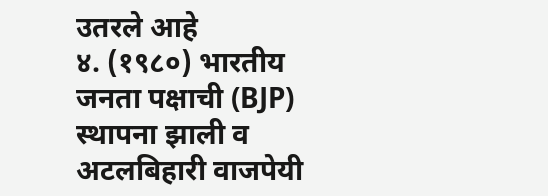उतरले आहे
४. (१९८०) भारतीय जनता पक्षाची (BJP) स्थापना झाली व अटलबिहारी वाजपेयी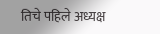तिचे पहिले अध्यक्ष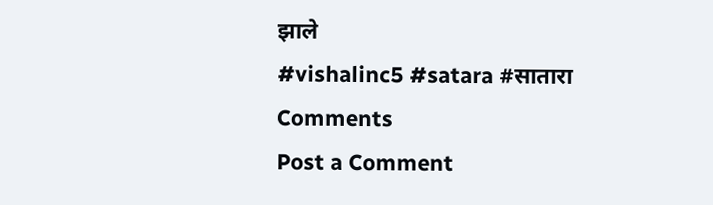झाले
#vishalinc5 #satara #सातारा
Comments
Post a Comment